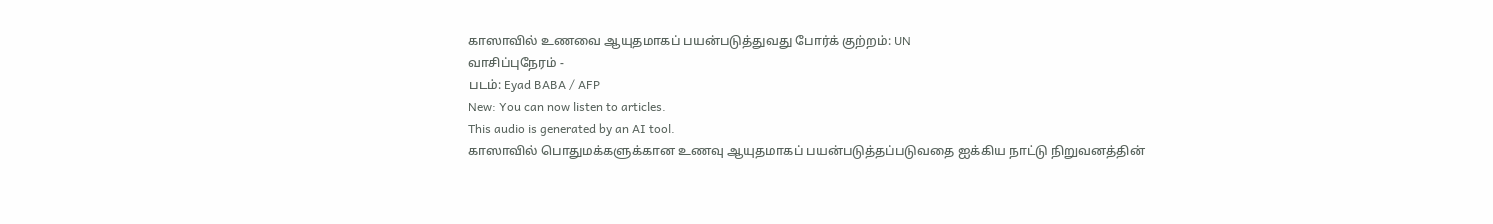காஸாவில் உணவை ஆயுதமாகப் பயன்படுத்துவது போர்க் குற்றம்: UN
வாசிப்புநேரம் -
படம்: Eyad BABA / AFP
New: You can now listen to articles.
This audio is generated by an AI tool.
காஸாவில் பொதுமக்களுக்கான உணவு ஆயுதமாகப் பயன்படுத்தப்படுவதை ஐக்கிய நாட்டு நிறுவனத்தின்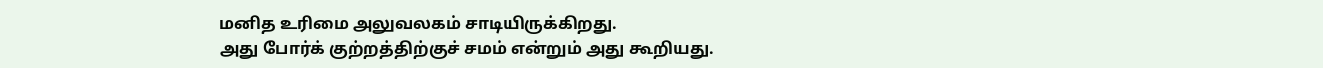மனித உரிமை அலுவலகம் சாடியிருக்கிறது.
அது போர்க் குற்றத்திற்குச் சமம் என்றும் அது கூறியது.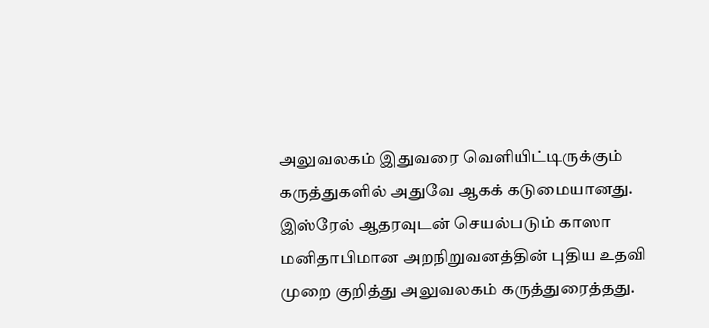அலுவலகம் இதுவரை வெளியிட்டிருக்கும் கருத்துகளில் அதுவே ஆகக் கடுமையானது.
இஸ்ரேல் ஆதரவுடன் செயல்படும் காஸா மனிதாபிமான அறநிறுவனத்தின் புதிய உதவி முறை குறித்து அலுவலகம் கருத்துரைத்தது.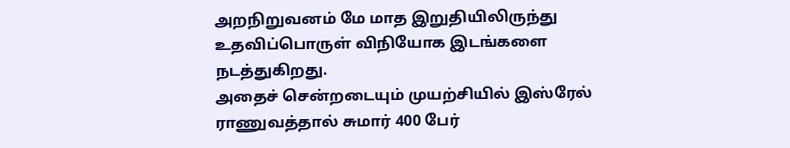அறநிறுவனம் மே மாத இறுதியிலிருந்து உதவிப்பொருள் விநியோக இடங்களை நடத்துகிறது.
அதைச் சென்றடையும் முயற்சியில் இஸ்ரேல் ராணுவத்தால் சுமார் 400 பேர்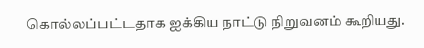கொல்லப்பட்டதாக ஐக்கிய நாட்டு நிறுவனம் கூறியது.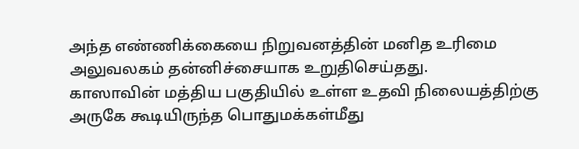அந்த எண்ணிக்கையை நிறுவனத்தின் மனித உரிமை அலுவலகம் தன்னிச்சையாக உறுதிசெய்தது.
காஸாவின் மத்திய பகுதியில் உள்ள உதவி நிலையத்திற்கு அருகே கூடியிருந்த பொதுமக்கள்மீது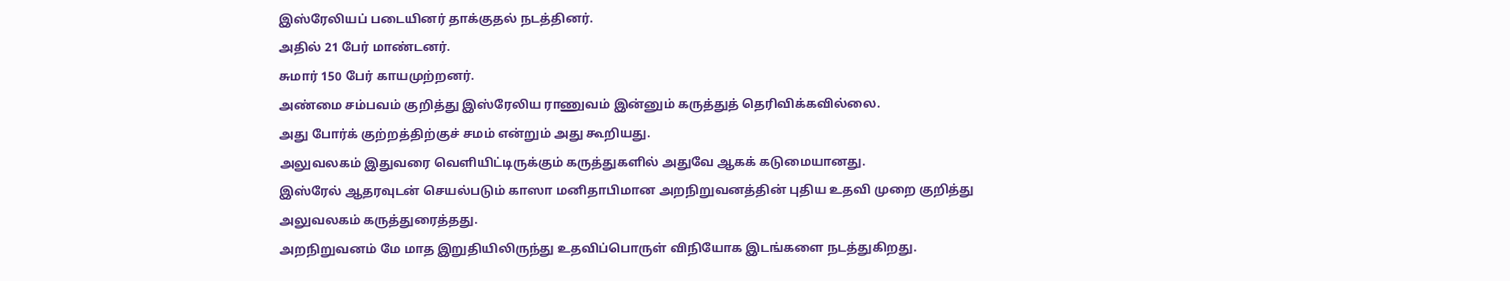இஸ்ரேலியப் படையினர் தாக்குதல் நடத்தினர்.
அதில் 21 பேர் மாண்டனர்.
சுமார் 150 பேர் காயமுற்றனர்.
அண்மை சம்பவம் குறித்து இஸ்ரேலிய ராணுவம் இன்னும் கருத்துத் தெரிவிக்கவில்லை.
அது போர்க் குற்றத்திற்குச் சமம் என்றும் அது கூறியது.
அலுவலகம் இதுவரை வெளியிட்டிருக்கும் கருத்துகளில் அதுவே ஆகக் கடுமையானது.
இஸ்ரேல் ஆதரவுடன் செயல்படும் காஸா மனிதாபிமான அறநிறுவனத்தின் புதிய உதவி முறை குறித்து அலுவலகம் கருத்துரைத்தது.
அறநிறுவனம் மே மாத இறுதியிலிருந்து உதவிப்பொருள் விநியோக இடங்களை நடத்துகிறது.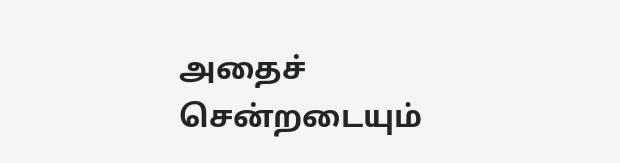அதைச் சென்றடையும்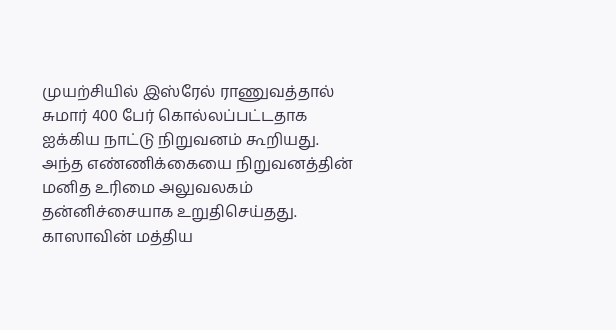முயற்சியில் இஸ்ரேல் ராணுவத்தால் சுமார் 400 பேர் கொல்லப்பட்டதாக ஐக்கிய நாட்டு நிறுவனம் கூறியது.
அந்த எண்ணிக்கையை நிறுவனத்தின் மனித உரிமை அலுவலகம் தன்னிச்சையாக உறுதிசெய்தது.
காஸாவின் மத்திய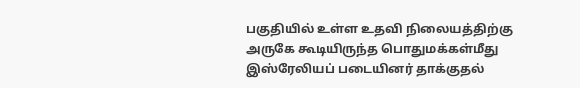பகுதியில் உள்ள உதவி நிலையத்திற்கு அருகே கூடியிருந்த பொதுமக்கள்மீது இஸ்ரேலியப் படையினர் தாக்குதல்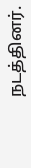நடத்தினர்.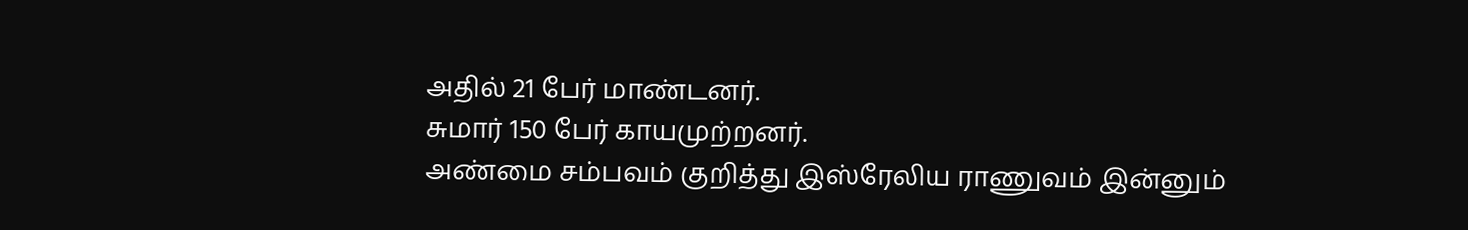அதில் 21 பேர் மாண்டனர்.
சுமார் 150 பேர் காயமுற்றனர்.
அண்மை சம்பவம் குறித்து இஸ்ரேலிய ராணுவம் இன்னும்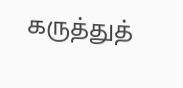கருத்துத்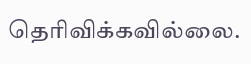தெரிவிக்கவில்லை.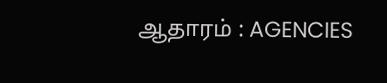ஆதாரம் : AGENCIES